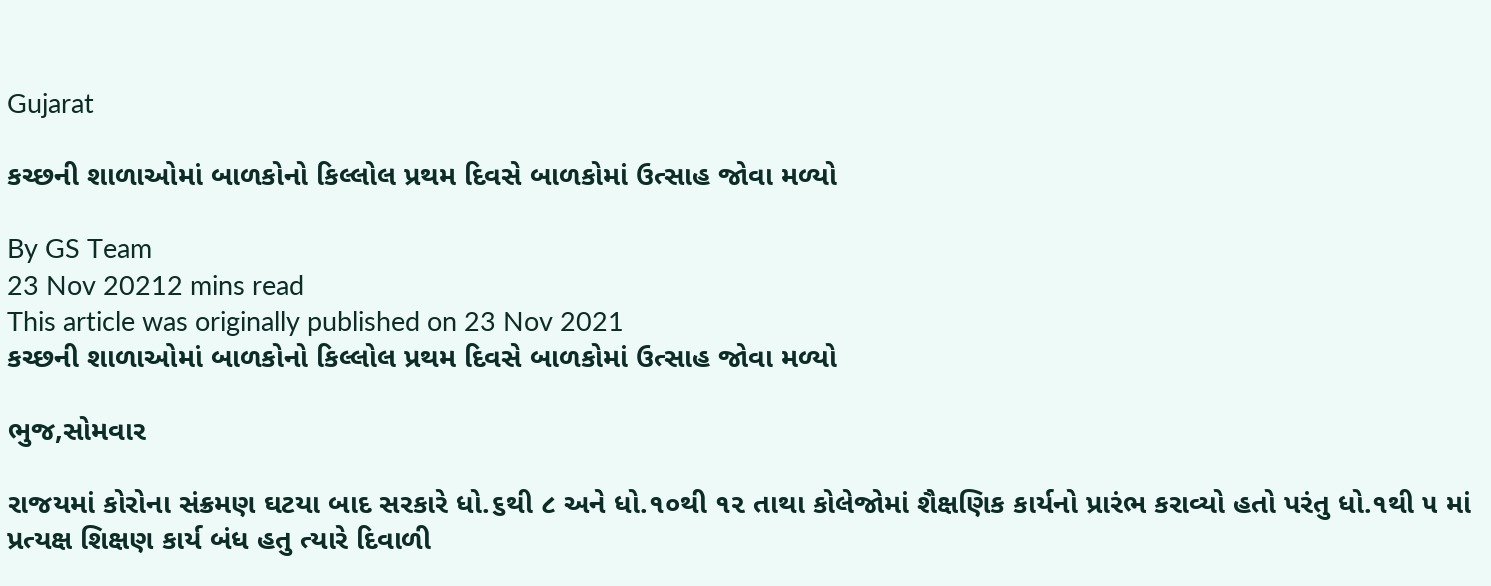Gujarat

કચ્છની શાળાઓમાં બાળકોનો કિલ્લોલ પ્રથમ દિવસે બાળકોમાં ઉત્સાહ જોવા મળ્યો

By GS Team
23 Nov 20212 mins read
This article was originally published on 23 Nov 2021
કચ્છની શાળાઓમાં બાળકોનો કિલ્લોલ પ્રથમ દિવસે બાળકોમાં ઉત્સાહ જોવા મળ્યો

ભુજ,સોમવાર

રાજયમાં કોરોના સંક્રમણ ઘટયા બાદ સરકારે ધો.૬થી ૮ અને ધો.૧૦થી ૧૨ તાથા કોલેજોમાં શૈક્ષણિક કાર્યનો પ્રારંભ કરાવ્યો હતો પરંતુ ધો.૧થી ૫ માં પ્રત્યક્ષ શિક્ષણ કાર્ય બંધ હતુ ત્યારે દિવાળી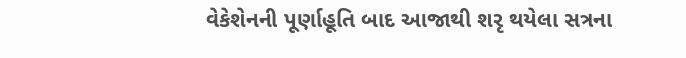વેકેશેનની પૂર્ણાહૂતિ બાદ આજાથી શરૃ થયેલા સત્રના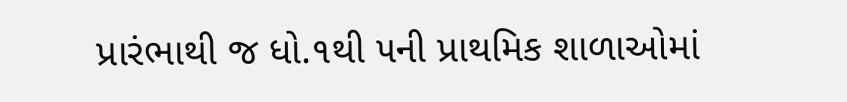પ્રારંભાથી જ ધો.૧થી ૫ની પ્રાથમિક શાળાઓમાં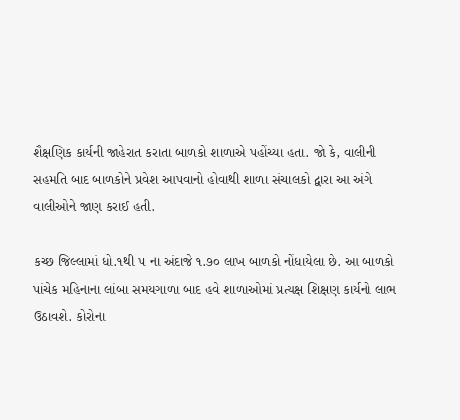શૈક્ષણિક કાર્યની જાહેરાત કરાતા બાળકો શાળાએ પહોંચ્યા હતા. જો કે, વાલીની સહમતિ બાદ બાળકોને પ્રવેશ આપવાનો હોવાથી શાળા સંચાલકો દ્વારા આ અંગે વાલીઓને જાણ કરાઈ હતી.

કચ્છ જિલ્લામાં ધો.૧થી ૫ ના અંદાજે ૧.૭૦ લાખ બાળકો નોંધાયેલા છે. આ બાળકો પાંચેક મહિનાના લાંબા સમયગાળા બાદ હવે શાળાઓમાં પ્રત્યક્ષ શિક્ષણ કાર્યનો લાભ ઉઠાવશે. કોરોના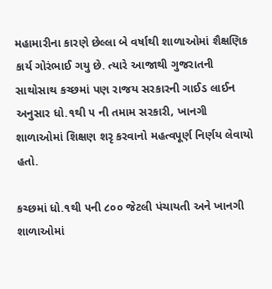મહામારીના કારણે છેલ્લા બે વર્ષાથી શાળાઓમાં શૈક્ષણિક કાર્ય ગોરંભાઈ ગયુ છે. ત્યારે આજાથી ગુજરાતની સાથોસાથ કચ્છમાં પણ રાજય સરકારની ગાઈડ લાઈન અનુસાર ધો.૧થી ૫ ની તમામ સરકારી, ખાનગી શાળાઓમાં શિક્ષણ શરૃ કરવાનો મહત્વપૂર્ણ નિર્ણય લેવાયો હતો.

કચ્છમાં ધો.૧થી ૫ની ૮૦૦ જેટલી પંચાયતી અને ખાનગી શાળાઓમાં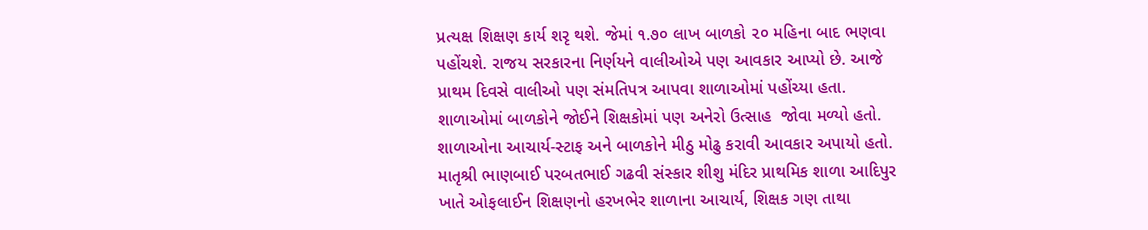પ્રત્યક્ષ શિક્ષણ કાર્ય શરૃ થશે. જેમાં ૧.૭૦ લાખ બાળકો ૨૦ મહિના બાદ ભણવા પહોંચશે. રાજય સરકારના નિર્ણયને વાલીઓએ પણ આવકાર આપ્યો છે. આજે પ્રાથમ દિવસે વાલીઓ પણ સંમતિપત્ર આપવા શાળાઓમાં પહોંચ્યા હતા. શાળાઓમાં બાળકોને જોઈને શિક્ષકોમાં પણ અનેરો ઉત્સાહ  જોવા મળ્યો હતો. શાળાઓના આચાર્ય-સ્ટાફ અને બાળકોને મીઠુ મોઢુ કરાવી આવકાર અપાયો હતો. માતૃશ્રી ભાણબાઈ પરબતભાઈ ગઢવી સંસ્કાર શીશુ મંદિર પ્રાથમિક શાળા આદિપુર ખાતે ઓફલાઈન શિક્ષણનો હરખભેર શાળાના આચાર્ય, શિક્ષક ગણ તાથા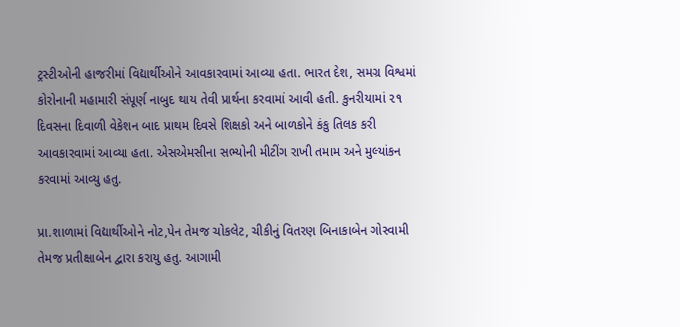ટ્રસ્ટીઓની હાજરીમાં વિદ્યાર્થીઓને આવકારવામાં આવ્યા હતા. ભારત દેશ, સમગ્ર વિશ્વમાં કોરોનાની મહામારી સંપૂર્ણ નાબુદ થાય તેવી પ્રાર્થના કરવામાં આવી હતી. કુનરીયામાં ૨૧ દિવસના દિવાળી વેકેશન બાદ પ્રાથમ દિવસે શિક્ષકો અને બાળકોને કંકુ તિલક કરી આવકારવામાં આવ્યા હતા. એસએમસીના સભ્યોની મીટીંગ રાખી તમામ અને મુલ્યાંકન કરવામાં આવ્યુ હતુ.

પ્રા.શાળામાં વિદ્યાર્થીઓને નોટ,પેન તેમજ ચોકલેટ, ચીકીનું વિતરણ બિનાકાબેન ગોસ્વામી તેમજ પ્રતીક્ષાબેન દ્વારા કરાયુ હતુ. આગામી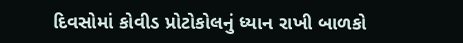દિવસોમાં કોવીડ પ્રોટોકોલનું ધ્યાન રાખી બાળકો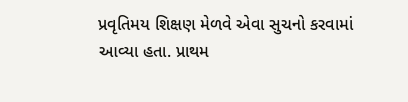પ્રવૃતિમય શિક્ષણ મેળવે એવા સુચનો કરવામાં આવ્યા હતા. પ્રાથમ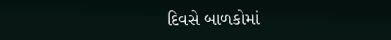દિવસે બાળકોમાં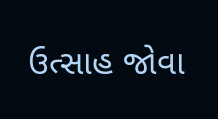ઉત્સાહ જોવા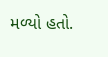મળ્યો હતો.